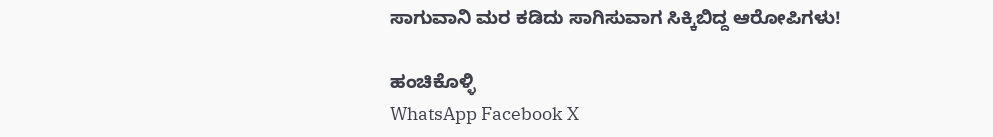ಸಾಗುವಾನಿ ಮರ ಕಡಿದು ಸಾಗಿಸುವಾಗ ಸಿಕ್ಕಿಬಿದ್ದ ಆರೋಪಿಗಳು!

ಹಂಚಿಕೊಳ್ಳಿ
WhatsApp Facebook X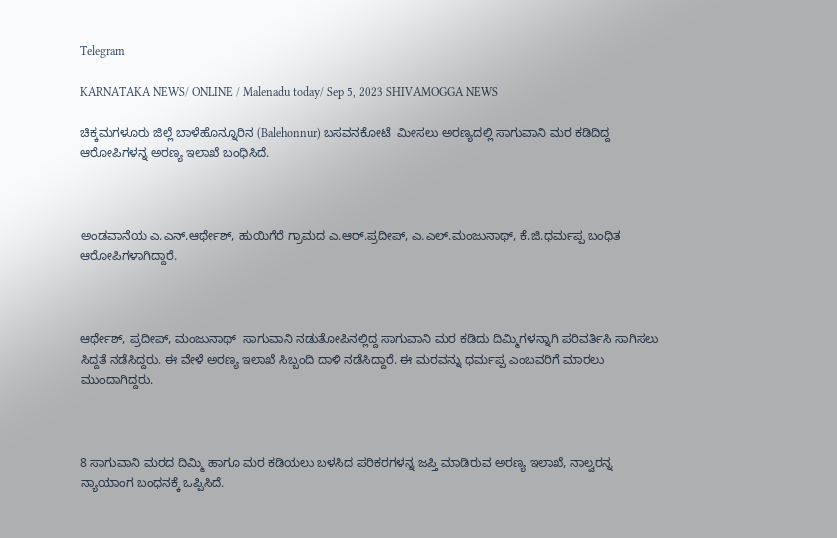Telegram

KARNATAKA NEWS/ ONLINE / Malenadu today/ Sep 5, 2023 SHIVAMOGGA NEWS

ಚಿಕ್ಕಮಗಳೂರು ಜಿಲ್ಲೆ ಬಾಳೆಹೊನ್ನೂರಿನ (Balehonnur) ಬಸವನಕೋಟೆ  ಮೀಸಲು ಅರಣ್ಯದಲ್ಲಿ ಸಾಗುವಾನಿ ಮರ ಕಡಿದಿದ್ದ ಆರೋಪಿಗಳನ್ನ ಅರಣ್ಯ ಇಲಾಖೆ ಬಂಧಿಸಿದೆ.



ಅಂಡವಾನೆಯ ಎ.ಎನ್.ಆರ್ಥೇಶ್, ಹುಯಿಗೆರೆ ಗ್ರಾಮದ ಎ.ಆರ್.ಪ್ರದೀಪ್, ಎ.ಎಲ್.ಮಂಜುನಾಥ್, ಕೆ.ಜಿ.ಧರ್ಮಪ್ಪ ಬಂಧಿತ ಆರೋಪಿಗಳಾಗಿದ್ದಾರೆ.



ಆರ್ಥೇಶ್, ಪ್ರದೀಪ್, ಮಂಜುನಾಥ್  ಸಾಗುವಾನಿ ನಡುತೋಪಿನಲ್ಲಿದ್ದ ಸಾಗುವಾನಿ ಮರ ಕಡಿದು ದಿಮ್ಮಿಗಳನ್ನಾಗಿ ಪರಿವರ್ತಿಸಿ ಸಾಗಿಸಲು ಸಿದ್ದತೆ ನಡೆಸಿದ್ದರು. ಈ ವೇಳೆ ಅರಣ್ಯ ಇಲಾಖೆ ಸಿಬ್ಬಂದಿ ದಾಳಿ ನಡೆಸಿದ್ದಾರೆ. ಈ ಮರವನ್ನು ಧರ್ಮಪ್ಪ ಎಂಬವರಿಗೆ ಮಾರಲು ಮುಂದಾಗಿದ್ದರು.



8 ಸಾಗುವಾನಿ ಮರದ ದಿಮ್ಮಿ ಹಾಗೂ ಮರ ಕಡಿಯಲು ಬಳಸಿದ ಪರಿಕರಗಳನ್ನ ಜಪ್ತಿ ಮಾಡಿರುವ ಅರಣ್ಯ ಇಲಾಖೆ, ನಾಲ್ವರನ್ನ ನ್ಯಾಯಾಂಗ ಬಂಧನಕ್ಕೆ ಒಪ್ಪಿಸಿದೆ.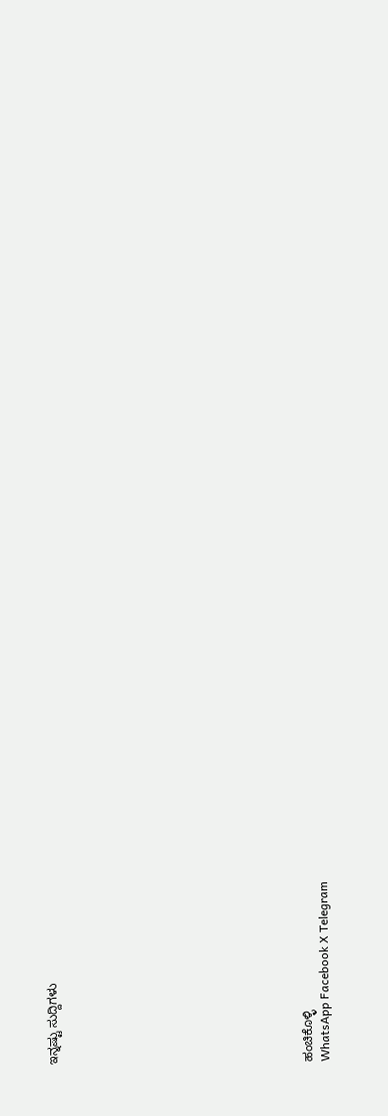ಇನ್ನಷ್ಟು ಸುದ್ದಿಗಳು














ಹಂಚಿಕೊಳ್ಳಿ
WhatsApp Facebook X Telegram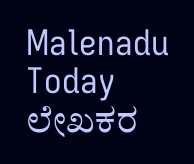Malenadu Today
ಲೇಖಕರ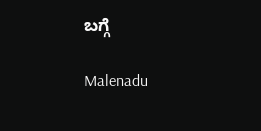ಬಗ್ಗೆ

Malenadu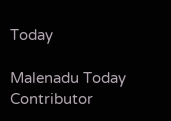Today

Malenadu Today Contributor